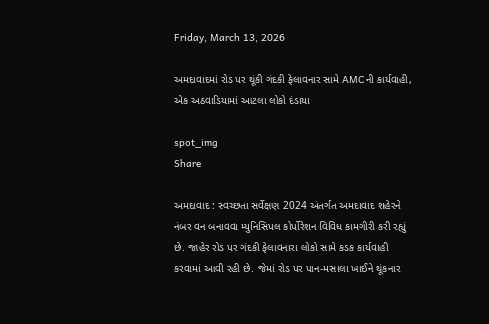Friday, March 13, 2026

અમદાવાદમાં રોડ પર થૂંકી ગંદકી ફેલાવનાર સામે AMCની કાર્યવાહી, એક અઠવાડિયામાં આટલા લોકો દંડાયા

spot_img
Share

અમદાવાદ : સ્વચ્છતા સર્વેક્ષણ 2024 અંતર્ગત અમદાવાદ શહેરને નંબર વન બનાવવા મ્યુનિસિપલ કોર્પોરેશન વિવિધ કામગીરી કરી રહ્યું છે. જાહેર રોડ પર ગંદકી ફેલાવનારા લોકો સામે કડક કાર્યવાહી કરવામાં આવી રહી છે. જેમાં રોડ પર પાન-મસાલા ખાઈને થૂંકનાર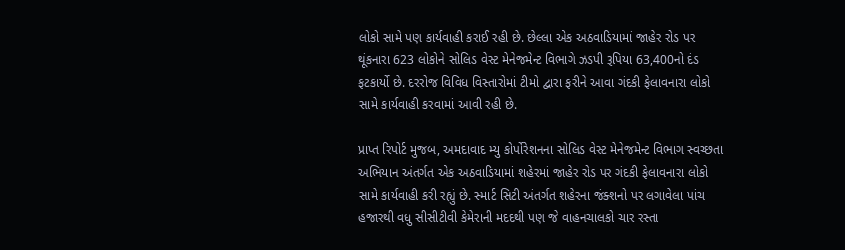લોકો સામે પણ કાર્યવાહી કરાઈ રહી છે. છેલ્લા એક અઠવાડિયામાં જાહેર રોડ પર થૂંકનારા 623 લોકોને સોલિડ વેસ્ટ મેનેજમેન્ટ વિભાગે ઝડપી રૂપિયા 63,400નો દંડ ફટકાર્યો છે. દરરોજ વિવિધ વિસ્તારોમાં ટીમો દ્વારા ફરીને આવા ગંદકી ફેલાવનારા લોકો સામે કાર્યવાહી કરવામાં આવી રહી છે.

પ્રાપ્ત રિપોર્ટ મુજબ, અમદાવાદ મ્યુ કોર્પોરેશનના સોલિડ વેસ્ટ મેનેજમેન્ટ વિભાગ સ્વચ્છતા અભિયાન અંતર્ગત એક અઠવાડિયામાં શહેરમાં જાહેર રોડ પર ગંદકી ફેલાવનારા લોકો સામે કાર્યવાહી કરી રહ્યું છે. સ્માર્ટ સિટી અંતર્ગત શહેરના જંક્શનો પર લગાવેલા પાંચ હજારથી વધુ સીસીટીવી કેમેરાની મદદથી પણ જે વાહનચાલકો ચાર રસ્તા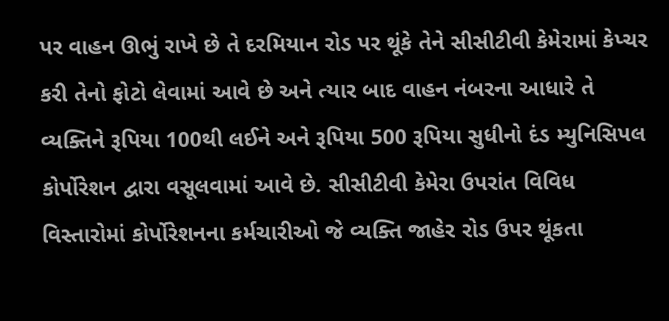પર વાહન ઊભું રાખે છે તે દરમિયાન રોડ પર થૂંકે તેને સીસીટીવી કેમેરામાં કેપ્ચર કરી તેનો ફોટો લેવામાં આવે છે અને ત્યાર બાદ વાહન નંબરના આધારે તે વ્યક્તિને રૂપિયા 100થી લઈને અને રૂપિયા 500 રૂપિયા સુધીનો દંડ મ્યુનિસિપલ કોર્પોરેશન દ્વારા વસૂલવામાં આવે છે. સીસીટીવી કેમેરા ઉપરાંત વિવિધ વિસ્તારોમાં કોર્પોરેશનના કર્મચારીઓ જે વ્યક્તિ જાહેર રોડ ઉપર થૂંકતા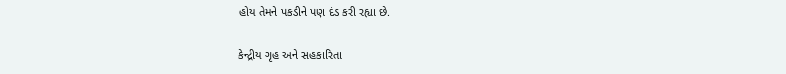હોય તેમને પકડીને પણ દંડ કરી રહ્યા છે.

કેન્દ્રીય ગૃહ અને સહકારિતા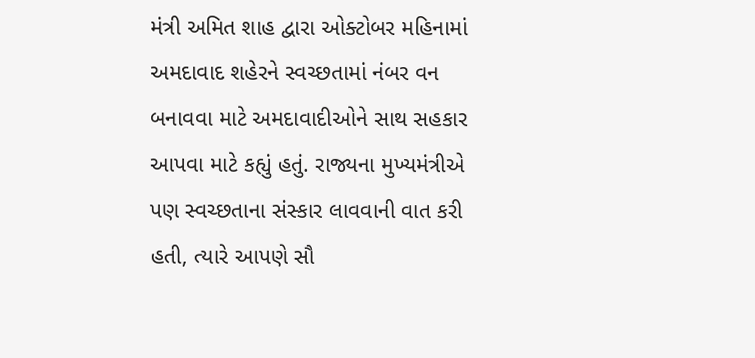મંત્રી અમિત શાહ દ્વારા ઓક્ટોબર મહિનામાં અમદાવાદ શહેરને સ્વચ્છતામાં નંબર વન બનાવવા માટે અમદાવાદીઓને સાથ સહકાર આપવા માટે કહ્યું હતું. રાજ્યના મુખ્યમંત્રીએ પણ સ્વચ્છતાના સંસ્કાર લાવવાની વાત કરી હતી, ત્યારે આપણે સૌ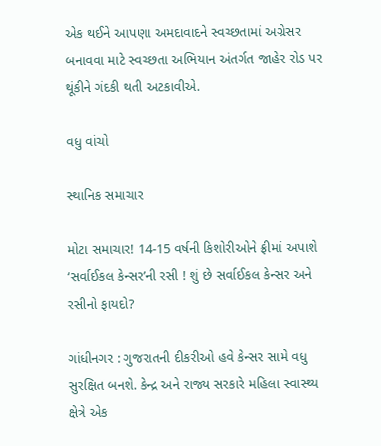એક થઈને આપણા અમદાવાદને સ્વચ્છતામાં અગ્રેસર બનાવવા માટે સ્વચ્છતા અભિયાન અંતર્ગત જાહેર રોડ પર થૂંકીને ગંદકી થતી અટકાવીએ.

વધુ વાંચો

સ્થાનિક સમાચાર

મોટા સમાચાર! 14-15 વર્ષની કિશોરીઓને ફ્રીમાં અપાશે ‘સર્વાઈકલ કેન્સર’ની રસી ! શું છે સર્વાઈકલ કેન્સર અને રસીનો ફાયદો?

ગાંધીનગર : ગુજરાતની દીકરીઓ હવે કેન્સર સામે વધુ સુરક્ષિત બનશે. કેન્દ્ર અને રાજ્ય સરકારે મહિલા સ્વાસ્થ્ય ક્ષેત્રે એક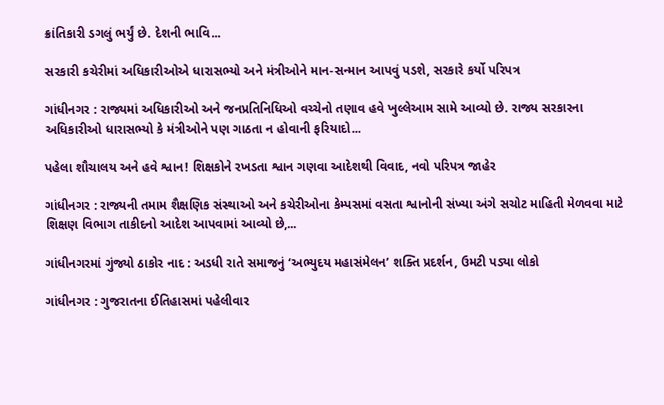ક્રાંતિકારી ડગલું ભર્યું છે. દેશની ભાવિ...

સરકારી કચેરીમાં અધિકારીઓએ ધારાસભ્યો અને મંત્રીઓને માન-સન્માન આપવું પડશે, સરકારે કર્યો પરિપત્ર

ગાંધીનગર : રાજ્યમાં અધિકારીઓ અને જનપ્રતિનિધિઓ વચ્ચેનો તણાવ હવે ખુલ્લેઆમ સામે આવ્યો છે. રાજ્ય સરકારના અધિકારીઓ ધારાસભ્યો કે મંત્રીઓને પણ ગાઠતા ન હોવાની ફરિયાદો...

પહેલા શૌચાલય અને હવે શ્વાન! શિક્ષકોને રખડતા શ્વાન ગણવા આદેશથી વિવાદ, નવો પરિપત્ર જાહેર

ગાંધીનગર : રાજ્યની તમામ શૈક્ષણિક સંસ્થાઓ અને કચેરીઓના કેમ્પસમાં વસતા શ્વાનોની સંખ્યા અંગે સચોટ માહિતી મેળવવા માટે શિક્ષણ વિભાગ તાકીદનો આદેશ આપવામાં આવ્યો છે,...

ગાંધીનગરમાં ગુંજ્યો ઠાકોર નાદ : અડધી રાતે સમાજનું ‘અભ્યુદય મહાસંમેલન’ શક્તિ પ્રદર્શન, ઉમટી પડ્યા લોકો

ગાંધીનગર : ગુજરાતના ઈતિહાસમાં પહેલીવાર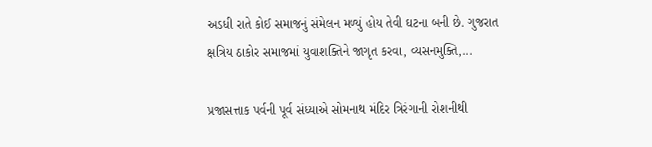અડધી રાતે કોઈ સમાજનું સંમેલન મળ્યું હોય તેવી ઘટના બની છે. ગુજરાત ક્ષત્રિય ઠાકોર સમાજમાં યુવાશક્તિને જાગૃત કરવા, વ્યસનમુક્તિ,...

પ્રજાસત્તાક પર્વની પૂર્વ સંધ્યાએ સોમનાથ મંદિર ત્રિરંગાની રોશનીથી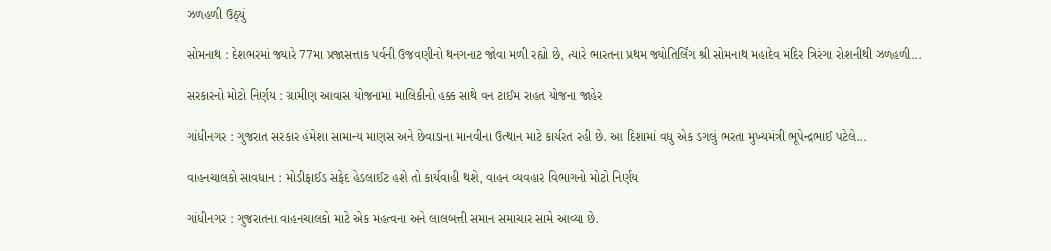ઝળહળી ઉઠ્યું

સોમનાથ : દેશભરમાં જ્યારે 77મા પ્રજાસત્તાક પર્વની ઉજવણીનો થનગનાટ જોવા મળી રહ્યો છે, ત્યારે ભારતના પ્રથમ જ્યોતિર્લિંગ શ્રી સોમનાથ મહાદેવ મંદિર ત્રિરંગા રોશનીથી ઝળહળી...

સરકારનો મોટો નિર્ણય : ગ્રામીણ આવાસ યોજનામાં માલિકીનો હક્ક સાથે વન ટાઈમ રાહત યોજના જાહેર

ગાંધીનગર : ગુજરાત સરકાર હંમેશા સામાન્ય માણસ અને છેવાડાના માનવીના ઉત્થાન માટે કાર્યરત રહી છે. આ દિશામાં વધુ એક ડગલું ભરતા મુખ્યમંત્રી ભૂપેન્દ્રભાઈ પટેલે...

વાહનચાલકો સાવધાન : મોડીફાઈડ સફેદ હેડલાઈટ હશે તો કાર્યવાહી થશે, વાહન વ્યવહાર વિભાગનો મોટો નિર્ણય

ગાંધીનગર : ગુજરાતના વાહનચાલકો માટે એક મહત્વના અને લાલબત્તી સમાન સમાચાર સામે આવ્યા છે.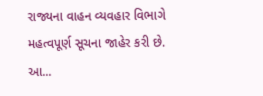રાજ્યના વાહન વ્યવહાર વિભાગે મહત્વપૂર્ણ સૂચના જાહેર કરી છે. આ...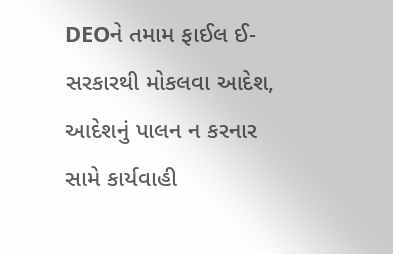DEOને તમામ ફાઈલ ઈ-સરકારથી મોકલવા આદેશ, આદેશનું પાલન ન કરનાર સામે કાર્યવાહી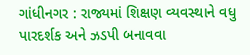ગાંધીનગર : રાજ્યમાં શિક્ષણ વ્યવસ્થાને વધુ પારદર્શક અને ઝડપી બનાવવા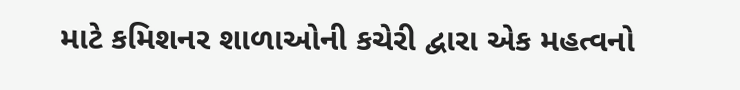માટે કમિશનર શાળાઓની કચેરી દ્વારા એક મહત્વનો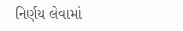નિર્ણય લેવામાં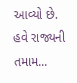આવ્યો છે. હવે રાજ્યની તમામ...